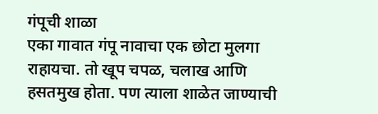गंपूची शाळा
एका गावात गंपू नावाचा एक छोटा मुलगा राहायचा. तो खूप चपळ, चलाख आणि हसतमुख होता. पण त्याला शाळेत जाण्याची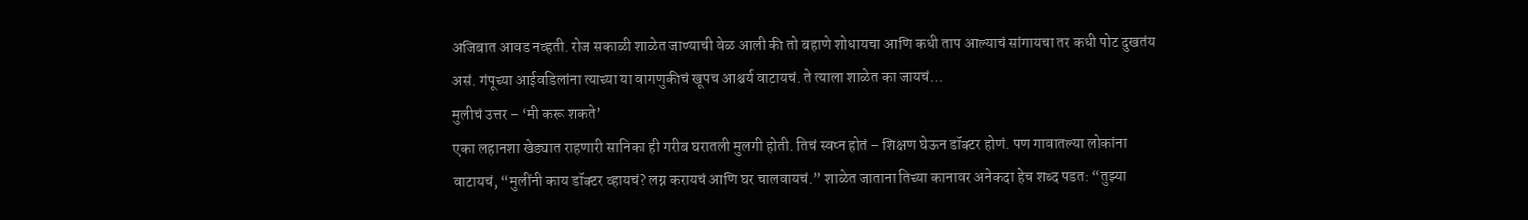अजिबात आवड नव्हती. रोज सकाळी शाळेत जाण्याची वेळ आली की तो बहाणे शोधायचा आणि कधी ताप आल्याचं सांगायचा तर कधी पोट दुखतंय असं. गंपूच्या आईवडिलांना त्याच्या या वागणुकीचं खूपच आश्चर्य वाटायचं. ते त्याला शाळेत का जायचं…
मुलीचं उत्तर – ‘मी करू शकते’
एका लहानशा खेड्यात राहणारी सानिका ही गरीब घरातली मुलगी होती. तिचं स्वप्न होतं – शिक्षण घेऊन डॉक्टर होणं. पण गावातल्या लोकांना वाटायचं, “मुलींनी काय डॉक्टर व्हायचं? लग्न करायचं आणि घर चालवायचं.” शाळेत जाताना तिच्या कानावर अनेकदा हेच शब्द पडत: “तुझ्या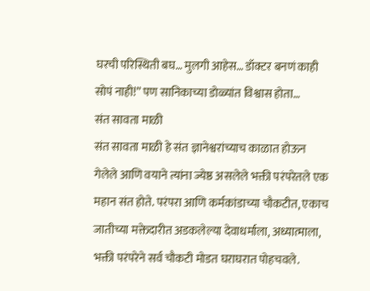घरची परिस्थिती बघ… मुलगी आहेस… डॉक्टर बनणं काही सोपं नाही!” पण सानिकाच्या डोळ्यांत विश्वास होता…
संत सावता माळी
संत सावता माळी हे संत ज्ञानेश्वरांच्याच काळात होऊन गेलेले आणि वयाने त्यांना ज्येष्ठ असलेले भक्ती परंपरेतले एक महान संत होते. परंपरा आणि कर्मकांडाच्या चौकटीत, एकाच जातीच्या मक्तेदारीत अडकलेल्या देवाधर्माला, अध्यात्माला, भक्ती परंपरेने सर्व चौकटी मोडत घराघरात पोहचवले.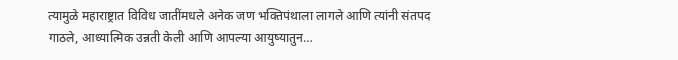त्यामुळे महाराष्ट्रात विविध जातींमधले अनेक जण भक्तिपंथाला लागले आणि त्यांनी संतपद गाठले, आध्यात्मिक उन्नती केली आणि आपल्या आयुष्यातुन…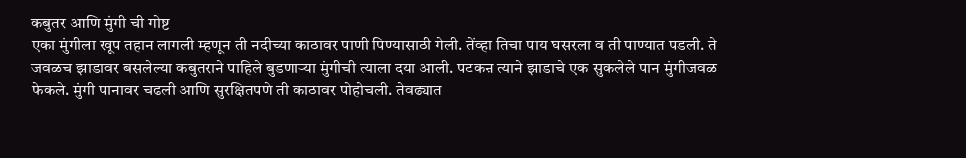कबुतर आणि मुंगी ची गोष्ट
एका मुंगीला खूप तहान लागली म्हणून ती नदीच्या काठावर पाणी पिण्यासाठी गेली. तेंव्हा तिचा पाय घसरला व ती पाण्यात पडली. ते जवळच झाडावर बसलेल्या कबुतराने पाहिले बुडणाऱ्या मुंगीची त्याला दया आली. पटकऩ त्याने झाडाचे एक सुकलेले पान मुंगीजवळ फेकले. मुंगी पानावर चढली आणि सुरक्षितपणे ती काठावर पोहोचली. तेवढ्यात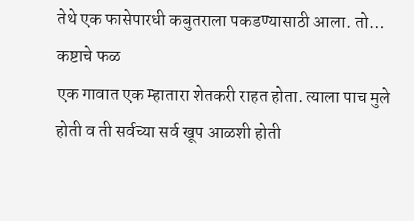तेथे एक फासेपारधी कबुतराला पकडण्यासाठी आला. तो…
कष्टाचे फळ
एक गावात एक म्हातारा शेतकरी राहत होता. त्याला पाच मुले होती व ती सर्वच्या सर्व खूप आळशी होती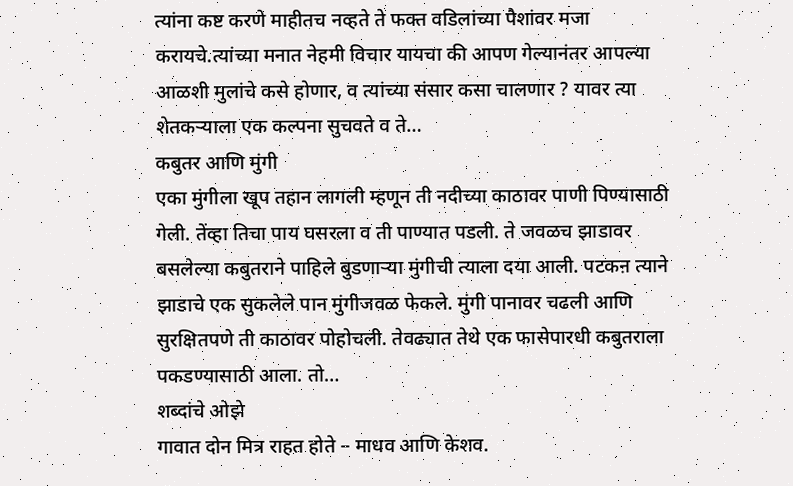त्यांना कष्ट करणे माहीतच नव्हते ते फक्त वडिलांच्या पैशांवर मजा करायचे.त्यांच्या मनात नेहमी विचार यायचा की आपण गेल्यानंतर आपल्या आळशी मुलांचे कसे होणार, व त्यांच्या संसार कसा चालणार ? यावर त्या शेतकऱ्याला एक कल्पना सुचवते व ते…
कबुतर आणि मुंगी
एका मुंगीला खूप तहान लागली म्हणून ती नदीच्या काठावर पाणी पिण्यासाठी गेली. तेंव्हा तिचा पाय घसरला व ती पाण्यात पडली. ते जवळच झाडावर बसलेल्या कबुतराने पाहिले बुडणाऱ्या मुंगीची त्याला दया आली. पटकऩ त्याने झाडाचे एक सुकलेले पान मुंगीजवळ फेकले. मुंगी पानावर चढली आणि सुरक्षितपणे ती काठावर पोहोचली. तेवढ्यात तेथे एक फासेपारधी कबुतराला पकडण्यासाठी आला. तो…
शब्दांचे ओझे
गावात दोन मित्र राहत होते – माधव आणि केशव.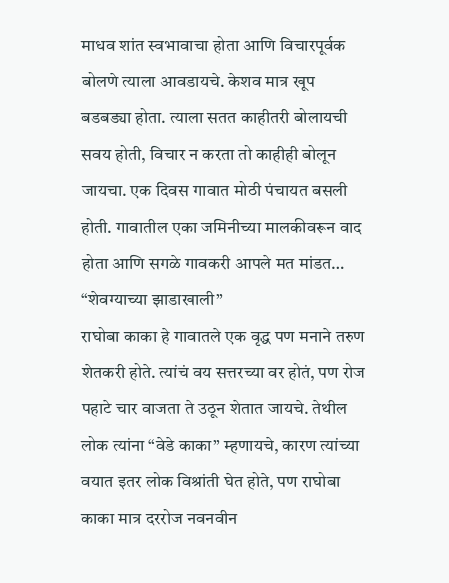माधव शांत स्वभावाचा होता आणि विचारपूर्वक बोलणे त्याला आवडायचे. केशव मात्र खूप बडबड्या होता. त्याला सतत काहीतरी बोलायची सवय होती, विचार न करता तो काहीही बोलून जायचा. एक दिवस गावात मोठी पंचायत बसली होती. गावातील एका जमिनीच्या मालकीवरून वाद होता आणि सगळे गावकरी आपले मत मांडत…
“शेवग्याच्या झाडाखाली”
राघोबा काका हे गावातले एक वृद्ध पण मनाने तरुण शेतकरी होते. त्यांचं वय सत्तरच्या वर होतं, पण रोज पहाटे चार वाजता ते उठून शेतात जायचे. तेथील लोक त्यांना “वेडे काका” म्हणायचे, कारण त्यांच्या वयात इतर लोक विश्रांती घेत होते, पण राघोबा काका मात्र दररोज नवनवीन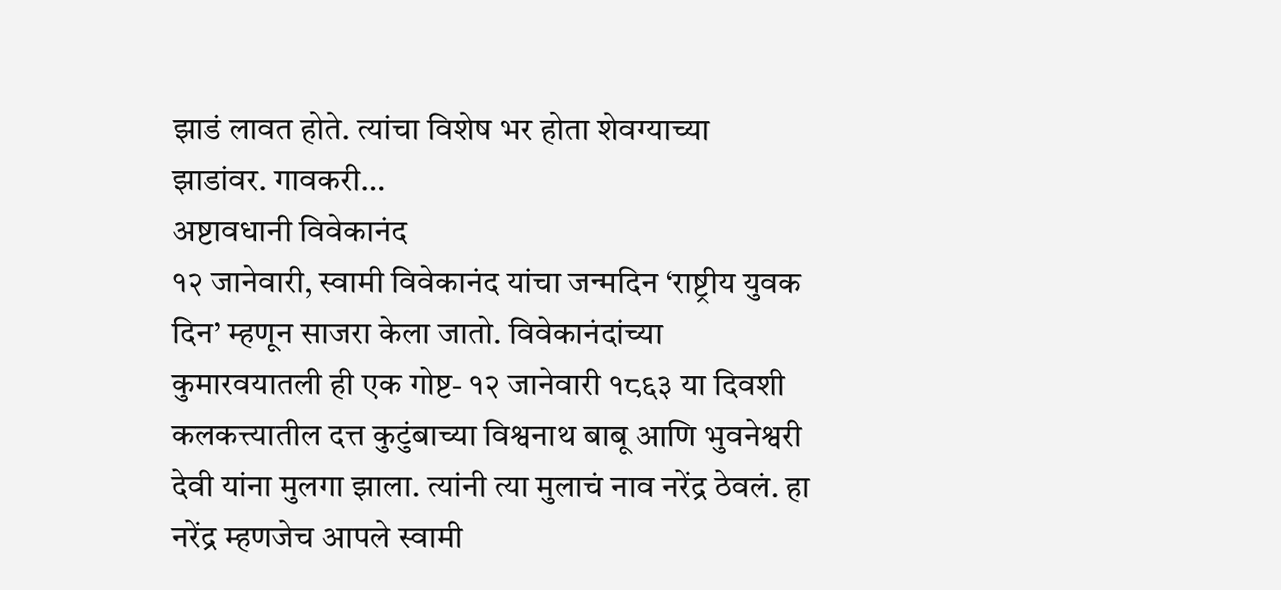झाडं लावत होते. त्यांचा विशेष भर होता शेवग्याच्या झाडांवर. गावकरी…
अष्टावधानी विवेकानंद
१२ जानेवारी, स्वामी विवेकानंद यांचा जन्मदिन ‘राष्ट्रीय युवक दिन’ म्हणून साजरा केला जातो. विवेकानंदांच्या कुमारवयातली ही एक गोष्ट- १२ जानेवारी १८६३ या दिवशी कलकत्त्यातील दत्त कुटुंबाच्या विश्वनाथ बाबू आणि भुवनेश्वरी देवी यांना मुलगा झाला. त्यांनी त्या मुलाचं नाव नरेंद्र ठेवलं. हा नरेंद्र म्हणजेच आपले स्वामी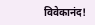विवेकानंद!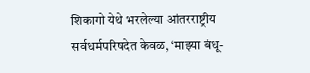शिकागो येथे भरलेल्या आंतरराष्ट्रीय सर्वधर्मपरिषदेत केवळ, ‘माझ्या बंधू-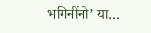भगिनींनो’ या…